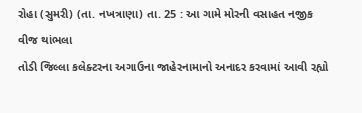રોહા (સુમરી) (તા. નખત્રાણા) તા. 25 : આ ગામે મોરની વસાહત નજીક વીજ થાંભલા
તોડી જિલ્લા કલેક્ટરના અગાઉના જાહેરનામાનો અનાદર કરવામાં આવી રહ્યો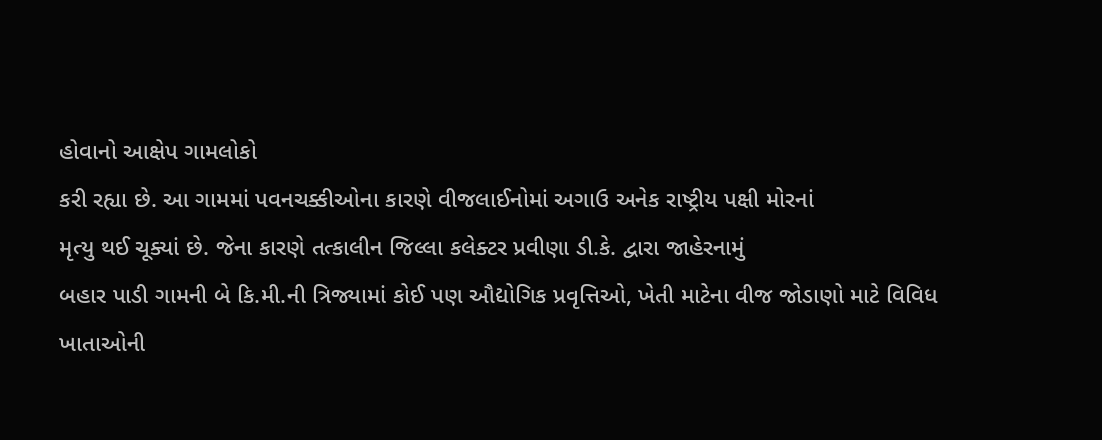હોવાનો આક્ષેપ ગામલોકો
કરી રહ્યા છે. આ ગામમાં પવનચક્કીઓના કારણે વીજલાઈનોમાં અગાઉ અનેક રાષ્ટ્રીય પક્ષી મોરનાં
મૃત્યુ થઈ ચૂક્યાં છે. જેના કારણે તત્કાલીન જિલ્લા કલેક્ટર પ્રવીણા ડી.કે. દ્વારા જાહેરનામું
બહાર પાડી ગામની બે કિ.મી.ની ત્રિજ્યામાં કોઈ પણ ઔદ્યોગિક પ્રવૃત્તિઓ, ખેતી માટેના વીજ જોડાણો માટે વિવિધ ખાતાઓની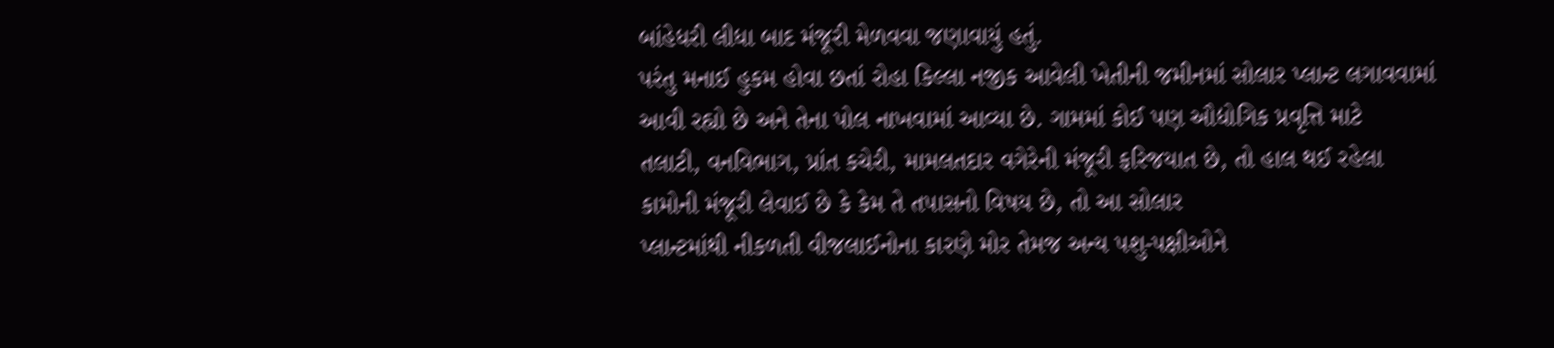બાંહેધરી લીધા બાદ મંજૂરી મેળવવા જણાવાયું હતું.
પરંતુ મનાઈ હુકમ હોવા છતાં રોહા કિલ્લા નજીક આવેલી ખેતીની જમીનમાં સોલાર પ્લાન્ટ લગાવવામાં
આવી રહ્યો છે અને તેના પોલ નાખવામાં આવ્યા છે. ગામમાં કોઈ પણ ઔદ્યોગિક પ્રવૃત્તિ માટે
તલાટી, વનવિભાગ, પ્રાંત કચેરી, મામલતદાર વગેરેની મંજૂરી ફરિજયાત છે, તો હાલ થઈ રહેલા
કામોની મંજૂરી લેવાઈ છે કે કેમ તે તપાસનો વિષય છે, તો આ સોલાર
પ્લાન્ટમાંથી નીકળતી વીજલાઈનોના કારણે મોર તેમજ અન્ય પશુ-પક્ષીઓને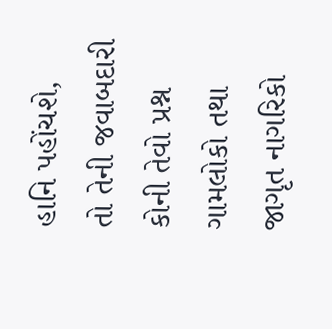હાનિ પહોંચશે,
તો તેની જવાબદારી કોની તેવો પ્રશ્ન ગામલોકો તથા જાગૃત નાગરિકો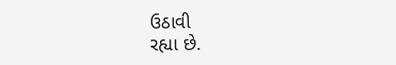ઉઠાવી
રહ્યા છે.